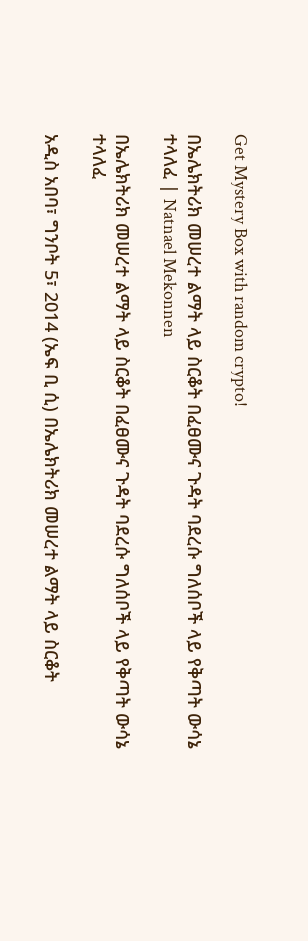Get Mystery Box with random crypto!

በኤሌክትሪክ መሠረተ ልማት ላይ ስርቆት በፈፀሙና ጉዳት ባደረሱ ግለሰቦች ላይ የቅጣት ውሳኔ ተላለፈ | Natnael Mekonnen

በኤሌክትሪክ መሠረተ ልማት ላይ ስርቆት በፈፀሙና ጉዳት ባደረሱ ግለሰቦች ላይ የቅጣት ውሳኔ ተላለፈ

አዲስ አበባ፣ ግንቦት 5፣ 2014 (ኤፍ ቢ ሲ) በኤሌክትሪክ መሠረተ ልማት ላይ ስርቆት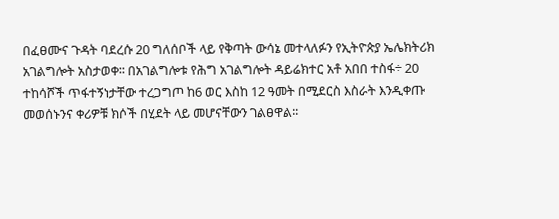በፈፀሙና ጉዳት ባደረሱ 20 ግለሰቦች ላይ የቅጣት ውሳኔ መተላለፉን የኢትዮጵያ ኤሌክትሪክ አገልግሎት አስታወቀ፡፡ በአገልግሎቱ የሕግ አገልግሎት ዳይሬክተር አቶ አበበ ተስፋ÷ 20 ተከሳሾች ጥፋተኝነታቸው ተረጋግጦ ከ6 ወር እስከ 12 ዓመት በሚደርስ እስራት እንዲቀጡ መወሰኑንና ቀሪዎቹ ክሶች በሂደት ላይ መሆናቸውን ገልፀዋል፡፡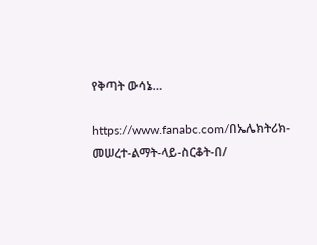የቅጣት ውሳኔ…

https://www.fanabc.com/በኤሌክትሪክ-መሠረተ-ልማት-ላይ-ስርቆት-በ/